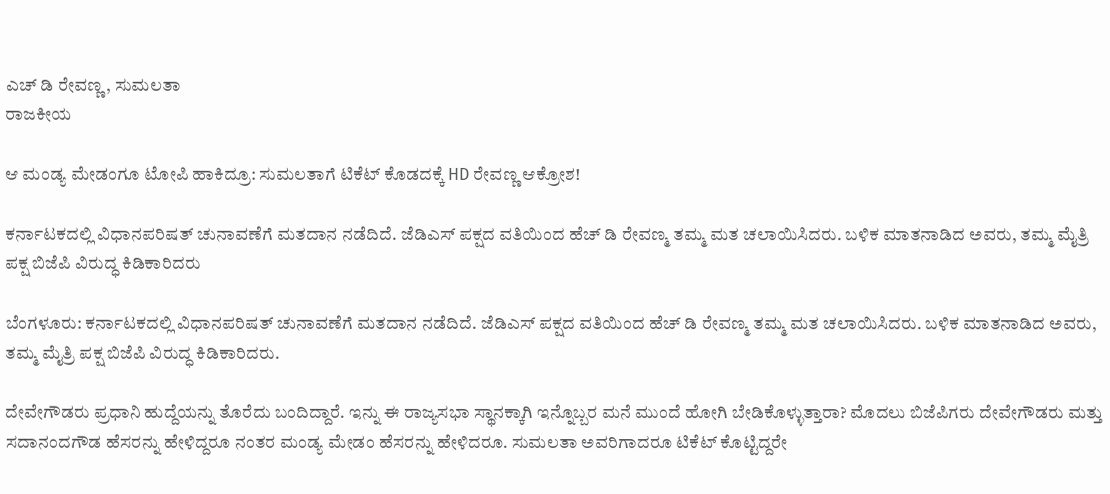ಎಚ್ ಡಿ ರೇವಣ್ಣ, ಸುಮಲತಾ
ರಾಜಕೀಯ

ಆ ಮಂಡ್ಯ ಮೇಡಂಗೂ ಟೋಪಿ ಹಾಕಿದ್ರೂ: ಸುಮಲತಾಗೆ ಟಿಕೆಟ್ ಕೊಡದಕ್ಕೆ HD ರೇವಣ್ಣ ಆಕ್ರೋಶ!

ಕರ್ನಾಟಕದಲ್ಲಿ ವಿಧಾನಪರಿಷತ್ ಚುನಾವಣೆಗೆ ಮತದಾನ ನಡೆದಿದೆ. ಜೆಡಿಎಸ್ ಪಕ್ಷದ ವತಿಯಿಂದ ಹೆಚ್ ಡಿ ರೇವಣ್ಮ ತಮ್ಮ ಮತ ಚಲಾಯಿಸಿದರು. ಬಳಿಕ ಮಾತನಾಡಿದ ಅವರು, ತಮ್ಮ ಮೈತ್ರಿ ಪಕ್ಷ ಬಿಜೆಪಿ ವಿರುದ್ಧ ಕಿಡಿಕಾರಿದರು

ಬೆಂಗಳೂರು: ಕರ್ನಾಟಕದಲ್ಲಿ ವಿಧಾನಪರಿಷತ್ ಚುನಾವಣೆಗೆ ಮತದಾನ ನಡೆದಿದೆ. ಜೆಡಿಎಸ್ ಪಕ್ಷದ ವತಿಯಿಂದ ಹೆಚ್ ಡಿ ರೇವಣ್ಮ ತಮ್ಮ ಮತ ಚಲಾಯಿಸಿದರು. ಬಳಿಕ ಮಾತನಾಡಿದ ಅವರು, ತಮ್ಮ ಮೈತ್ರಿ ಪಕ್ಷ ಬಿಜೆಪಿ ವಿರುದ್ಧ ಕಿಡಿಕಾರಿದರು.

ದೇವೇಗೌಡರು ಪ್ರಧಾನಿ ಹುದ್ದೆಯನ್ನು ತೊರೆದು ಬಂದಿದ್ದಾರೆ. ಇನ್ನು ಈ ರಾಜ್ಯಸಭಾ ಸ್ಥಾನಕ್ಕಾಗಿ ಇನ್ನೊಬ್ಬರ ಮನೆ ಮುಂದೆ ಹೋಗಿ ಬೇಡಿಕೊಳ್ಳುತ್ತಾರಾ? ಮೊದಲು ಬಿಜೆಪಿಗರು ದೇವೇಗೌಡರು ಮತ್ತು ಸದಾನಂದಗೌಡ ಹೆಸರನ್ನು ಹೇಳಿದ್ದರೂ ನಂತರ ಮಂಡ್ಯ ಮೇಡಂ ಹೆಸರನ್ನು ಹೇಳಿದರೂ. ಸುಮಲತಾ ಅವರಿಗಾದರೂ ಟಿಕೆಟ್ ಕೊಟ್ಟಿದ್ದರೇ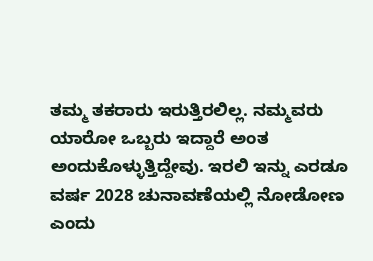ತಮ್ಮ ತಕರಾರು ಇರುತ್ತಿರಲಿಲ್ಲ. ನಮ್ಮವರು ಯಾರೋ ಒಬ್ಬರು ಇದ್ದಾರೆ ಅಂತ ಅಂದುಕೊಳ್ಳುತ್ತಿದ್ದೇವು. ಇರಲಿ ಇನ್ನು ಎರಡೂ ವರ್ಷ 2028 ಚುನಾವಣೆಯಲ್ಲಿ ನೋಡೋಣ ಎಂದು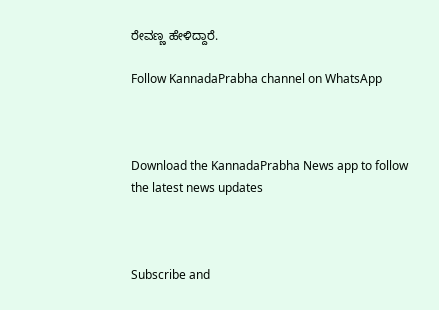ರೇವಣ್ಣ ಹೇಳಿದ್ದಾರೆ.

Follow KannadaPrabha channel on WhatsApp



Download the KannadaPrabha News app to follow the latest news updates



Subscribe and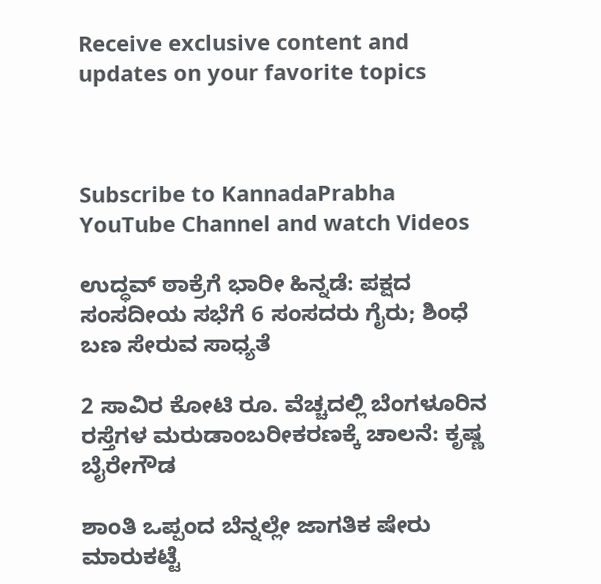Receive exclusive content and updates on your favorite topics



Subscribe to KannadaPrabha YouTube Channel and watch Videos

ಉದ್ಧವ್ ಠಾಕ್ರೆಗೆ ಭಾರೀ ಹಿನ್ನಡೆ: ಪಕ್ಷದ ಸಂಸದೀಯ ಸಭೆಗೆ 6 ಸಂಸದರು ಗೈರು; ಶಿಂಧೆ ಬಣ ಸೇರುವ ಸಾಧ್ಯತೆ

2 ಸಾವಿರ ಕೋಟಿ ರೂ. ವೆಚ್ಚದಲ್ಲಿ ಬೆಂಗಳೂರಿನ ರಸ್ತೆಗಳ ಮರುಡಾಂಬರೀಕರಣಕ್ಕೆ ಚಾಲನೆ: ಕೃಷ್ಣ ಬೈರೇಗೌಡ

ಶಾಂತಿ ಒಪ್ಪಂದ ಬೆನ್ನಲ್ಲೇ ಜಾಗತಿಕ ಷೇರು ಮಾರುಕಟ್ಟೆ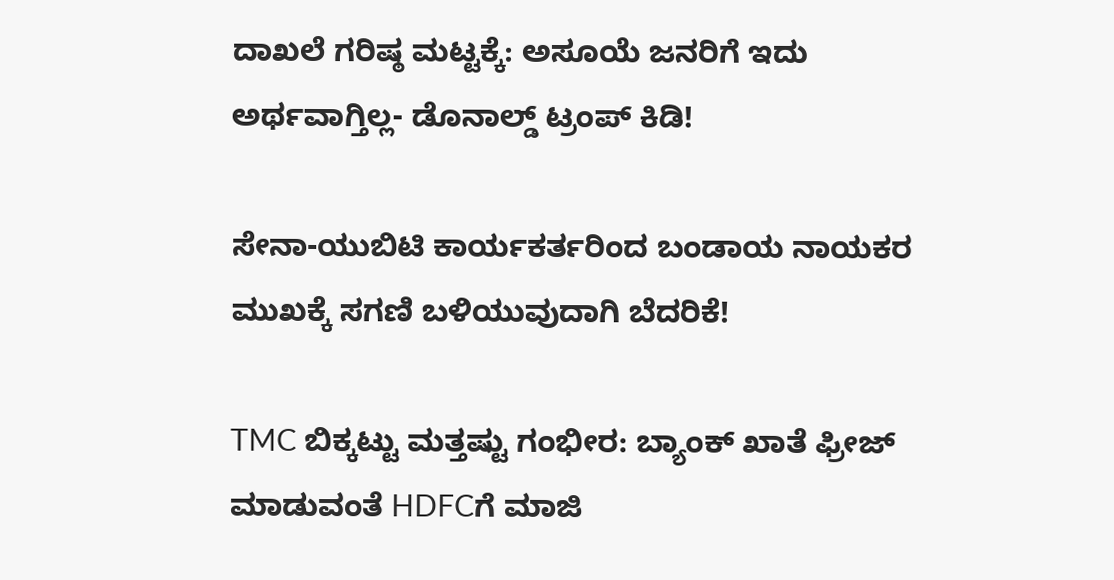ದಾಖಲೆ ಗರಿಷ್ಠ ಮಟ್ಟಕ್ಕೆ: ಅಸೂಯೆ ಜನರಿಗೆ ಇದು ಅರ್ಥವಾಗ್ತಿಲ್ಲ- ಡೊನಾಲ್ಡ್ ಟ್ರಂಪ್ ಕಿಡಿ!

ಸೇನಾ-ಯುಬಿಟಿ ಕಾರ್ಯಕರ್ತರಿಂದ ಬಂಡಾಯ ನಾಯಕರ ಮುಖಕ್ಕೆ ಸಗಣಿ ಬಳಿಯುವುದಾಗಿ ಬೆದರಿಕೆ!

TMC ಬಿಕ್ಕಟ್ಟು ಮತ್ತಷ್ಟು ಗಂಭೀರ: ಬ್ಯಾಂಕ್ ಖಾತೆ ಫ್ರೀಜ್ ಮಾಡುವಂತೆ HDFCಗೆ ಮಾಜಿ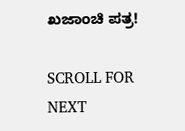ಖಜಾಂಚಿ ಪತ್ರ!

SCROLL FOR NEXT